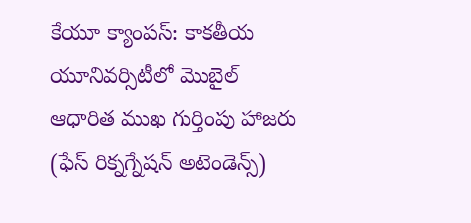కేయూ క్యాంపస్: కాకతీయ యూనివర్సిటీలో మొబైల్ ఆధారిత ముఖ గుర్తింపు హాజరు (ఫేస్ రిక్నగ్నేషన్ అటెండెన్స్)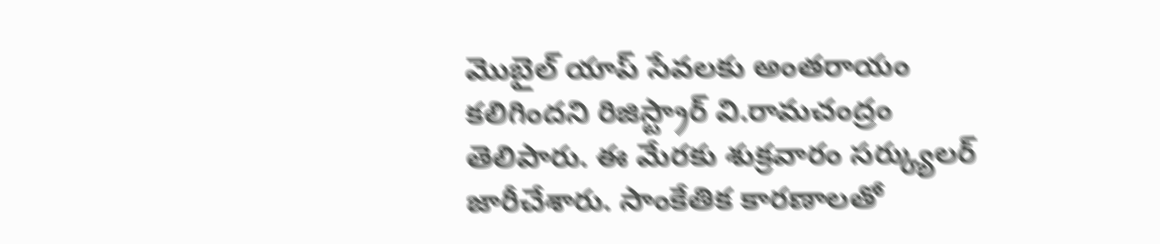మొబైల్ యాప్ సేవలకు అంతరాయం కలిగిందని రిజిస్ట్రార్ వి.రామచంద్రం తెలిపారు. ఈ మేరకు శుక్రవారం సర్క్యులర్ జారీచేశారు. సాంకేతిక కారణాలతో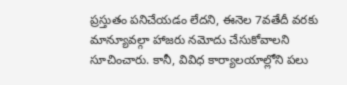ప్రస్తుతం పనిచేయడం లేదని, ఈనెల 7వతేదీ వరకు మాన్యూవల్గా హాజరు నమోదు చేసుకోవాలని సూచించారు. కానీ, వివిధ కార్యాలయాల్లోని పలు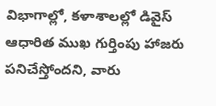విభాగాల్లో, కళాశాలల్లో డివైస్ ఆధారిత ముఖ గుర్తింపు హాజరు పనిచేస్తోందని, వారు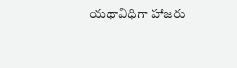యథావిధిగా హాజరు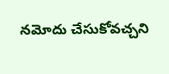నమోదు చేసుకోవచ్చని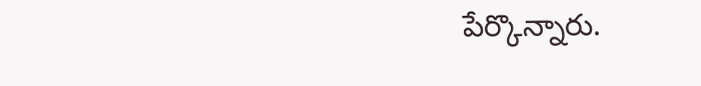పేర్కొన్నారు.